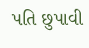પતિ છુપાવી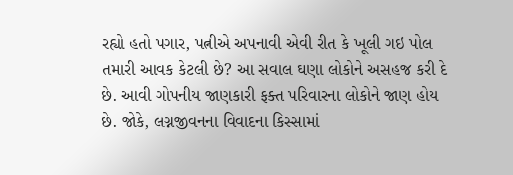રહ્યો હતો પગાર, પત્નીએ અપનાવી એવી રીત કે ખૂલી ગઇ પોલ
તમારી આવક કેટલી છે? આ સવાલ ઘણા લોકોને અસહજ કરી દે છે. આવી ગોપનીય જાણકારી ફક્ત પરિવારના લોકોને જાણ હોય છે. જોકે, લગ્નજીવનના વિવાદના કિસ્સામાં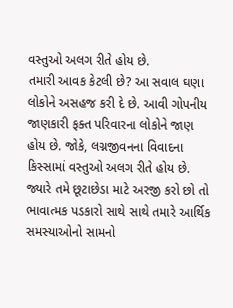વસ્તુઓ અલગ રીતે હોય છે.
તમારી આવક કેટલી છે? આ સવાલ ઘણા લોકોને અસહજ કરી દે છે. આવી ગોપનીય જાણકારી ફક્ત પરિવારના લોકોને જાણ હોય છે. જોકે, લગ્નજીવનના વિવાદના કિસ્સામાં વસ્તુઓ અલગ રીતે હોય છે. જ્યારે તમે છૂટાછેડા માટે અરજી કરો છો તો ભાવાત્મક પડકારો સાથે સાથે તમારે આર્થિક સમસ્યાઓનો સામનો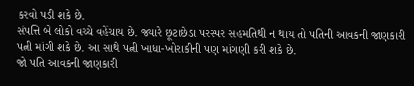કરવો પડી શકે છે.
સંપત્તિ બે લોકો વચ્ચે વહેંચાય છે. જ્યારે છૂટાછેડા પરસ્પર સહમતિથી ન થાય તો પતિની આવકની જાણકારી પત્ની માંગી શકે છે. આ સાથે પત્ની ખાધા-ખોરાકીની પણ માંગણી કરી શકે છે.
જો પતિ આવકની જાણકારી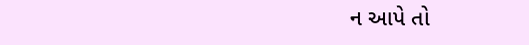ન આપે તો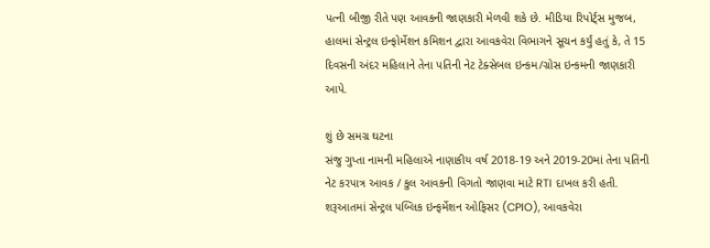પત્ની બીજી રીતે પણ આવકની જાણકારી મેળવી શકે છે. મીડિયા રિપોર્ટ્સ મુજબ, હાલમાં સેન્ટ્રલ ઇન્ફોર્મેશન કમિશન દ્વારા આવકવેરા વિભાગને સૂચન કર્યું હતું કે, તે 15 દિવસની અંદર મહિલાને તેના પતિની નેટ ટેક્સેબલ ઇન્કમ/ગ્રોસ ઇન્કમની જાણકારી આપે.

શું છે સમગ્ર ઘટના
સંજુ ગુપ્તા નામની મહિલાએ નાણાકીય વર્ષ 2018-19 અને 2019-20માં તેના પતિની નેટ કરપાત્ર આવક / કુલ આવકની વિગતો જાણવા માટે RTI દાખલ કરી હતી.
શરૂઆતમાં સેન્ટ્રલ પબ્લિક ઇન્ફર્મેશન ઓફિસર (CPIO), આવકવેરા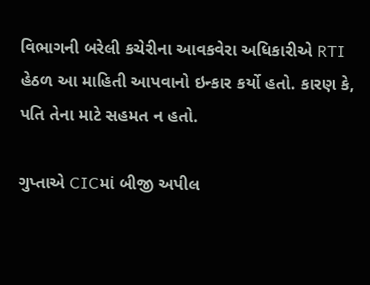વિભાગની બરેલી કચેરીના આવકવેરા અધિકારીએ RTI હેઠળ આ માહિતી આપવાનો ઇન્કાર કર્યો હતો. કારણ કે, પતિ તેના માટે સહમત ન હતો.

ગુપ્તાએ CICમાં બીજી અપીલ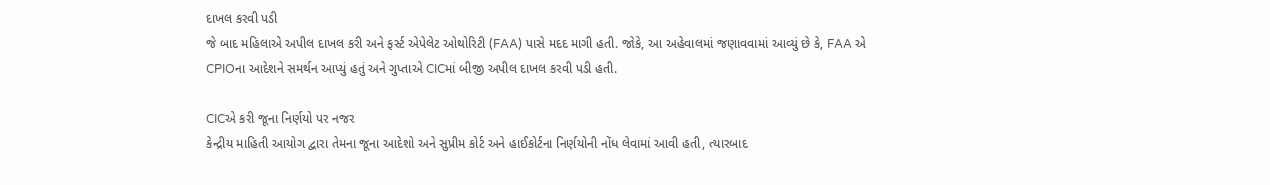દાખલ કરવી પડી
જે બાદ મહિલાએ અપીલ દાખલ કરી અને ફર્સ્ટ એપેલેટ ઓથોરિટી (FAA) પાસે મદદ માગી હતી. જોકે, આ અહેવાલમાં જણાવવામાં આવ્યું છે કે, FAA એ CPIOના આદેશને સમર્થન આપ્યું હતું અને ગુપ્તાએ CICમાં બીજી અપીલ દાખલ કરવી પડી હતી.

CICએ કરી જૂના નિર્ણયો પર નજર
કેન્દ્રીય માહિતી આયોગ દ્વારા તેમના જૂના આદેશો અને સુપ્રીમ કોર્ટ અને હાઈકોર્ટના નિર્ણયોની નોંધ લેવામાં આવી હતી, ત્યારબાદ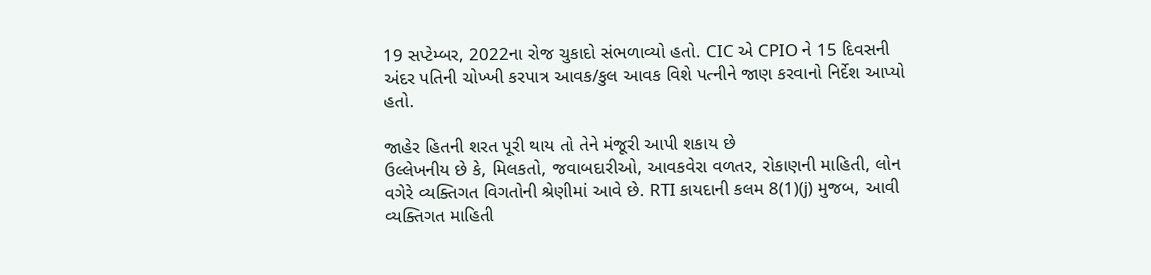19 સપ્ટેમ્બર, 2022ના રોજ ચુકાદો સંભળાવ્યો હતો. CIC એ CPIO ને 15 દિવસની અંદર પતિની ચોખ્ખી કરપાત્ર આવક/કુલ આવક વિશે પત્નીને જાણ કરવાનો નિર્દેશ આપ્યો હતો.

જાહેર હિતની શરત પૂરી થાય તો તેને મંજૂરી આપી શકાય છે
ઉલ્લેખનીય છે કે, મિલકતો, જવાબદારીઓ, આવકવેરા વળતર, રોકાણની માહિતી, લોન વગેરે વ્યક્તિગત વિગતોની શ્રેણીમાં આવે છે. RTI કાયદાની કલમ 8(1)(j) મુજબ, આવી વ્યક્તિગત માહિતી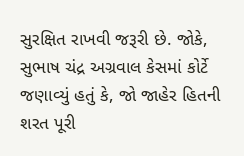સુરક્ષિત રાખવી જરૂરી છે. જોકે, સુભાષ ચંદ્ર અગ્રવાલ કેસમાં કોર્ટે જણાવ્યું હતું કે, જો જાહેર હિતની શરત પૂરી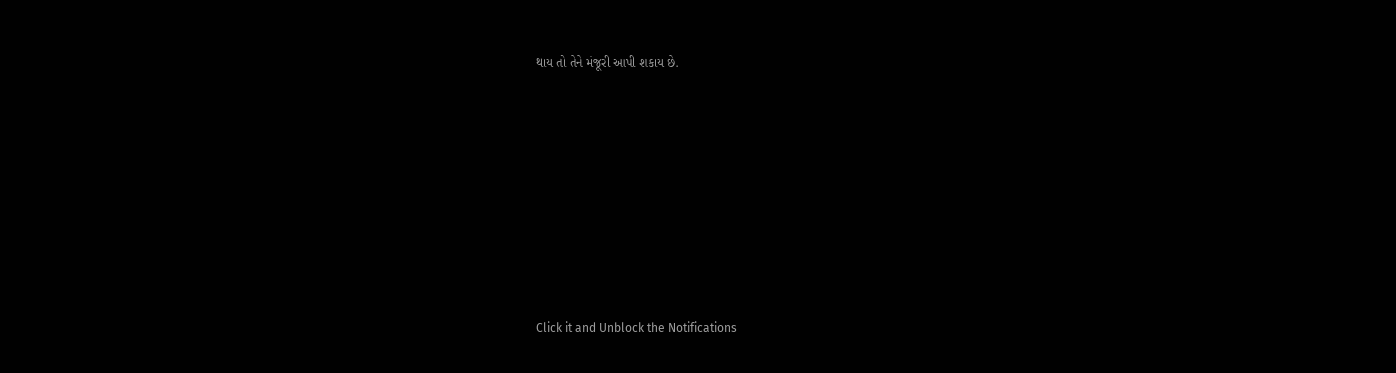થાય તો તેને મંજૂરી આપી શકાય છે.












Click it and Unblock the Notifications